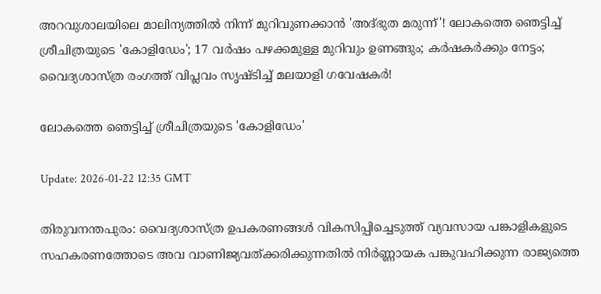അറവുശാലയിലെ മാലിന്യത്തില്‍ നിന്ന് മുറിവുണക്കാന്‍ 'അദ്ഭുത മരുന്ന്'! ലോകത്തെ ഞെട്ടിച്ച് ശ്രീചിത്രയുടെ 'കോളിഡേം'; 17 വര്‍ഷം പഴക്കമുള്ള മുറിവും ഉണങ്ങും; കര്‍ഷകര്‍ക്കും നേട്ടം; വൈദ്യശാസ്ത്ര രംഗത്ത് വിപ്ലവം സൃഷ്ടിച്ച് മലയാളി ഗവേഷകര്‍!

ലോകത്തെ ഞെട്ടിച്ച് ശ്രീചിത്രയുടെ 'കോളിഡേം'

Update: 2026-01-22 12:35 GMT

തിരുവനന്തപുരം: വൈദ്യശാസ്ത്ര ഉപകരണങ്ങള്‍ വികസിപ്പിച്ചെടുത്ത് വ്യവസായ പങ്കാളികളുടെ സഹകരണത്തോടെ അവ വാണിജ്യവത്ക്കരിക്കുന്നതില്‍ നിര്‍ണ്ണായക പങ്കുവഹിക്കുന്ന രാജ്യത്തെ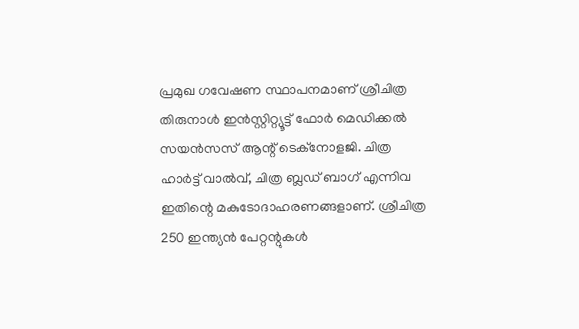പ്രമുഖ ഗവേഷണ സ്ഥാപനമാണ് ശ്രീചിത്ര തിരുനാള്‍ ഇന്‍സ്റ്റിറ്റ്യൂട്ട് ഫോര്‍ മെഡിക്കല്‍ സയന്‍സസ് ആന്റ് ടെക്‌നോളജി. ചിത്ര ഹാര്‍ട്ട് വാല്‍വ്, ചിത്ര ബ്ലഡ് ബാഗ് എന്നിവ ഇതിന്റെ മകുടോദാഹരണങ്ങളാണ്. ശ്രീചിത്ര 250 ഇന്ത്യന്‍ പേറ്റന്റുകള്‍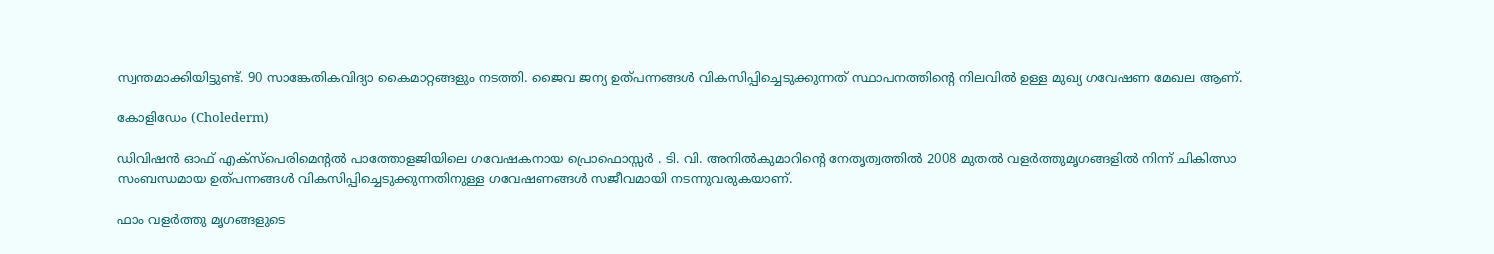സ്വന്തമാക്കിയിട്ടുണ്ട്. 90 സാങ്കേതികവിദ്യാ കൈമാറ്റങ്ങളും നടത്തി. ജൈവ ജന്യ ഉത്പന്നങ്ങള്‍ വികസിപ്പിച്ചെടുക്കുന്നത് സ്ഥാപനത്തിന്റെ നിലവില്‍ ഉള്ള മുഖ്യ ഗവേഷണ മേഖല ആണ്.

കോളിഡേം (Cholederm)

ഡിവിഷന്‍ ഓഫ് എക്‌സ്‌പെരിമെന്റല്‍ പാത്തോളജിയിലെ ഗവേഷകനായ പ്രൊഫൊസ്സര്‍ . ടി. വി. അനില്‍കുമാറിന്റെ നേതൃത്വത്തില്‍ 2008 മുതല്‍ വളര്‍ത്തുമൃഗങ്ങളില്‍ നിന്ന് ചികിത്സാ സംബന്ധമായ ഉത്പന്നങ്ങള്‍ വികസിപ്പിച്ചെടുക്കുന്നതിനുള്ള ഗവേഷണങ്ങള്‍ സജീവമായി നടന്നുവരുകയാണ്.

ഫാം വളര്‍ത്തു മൃഗങ്ങളുടെ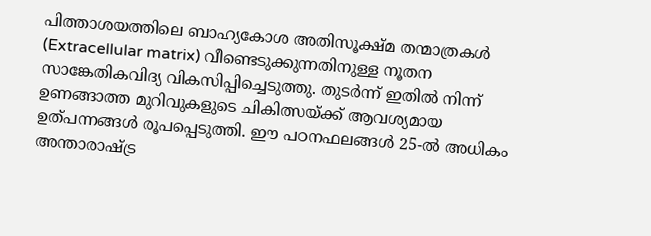പിത്താശയത്തിലെ ബാഹ്യകോശ അതിസൂക്ഷ്മ തന്മാത്രകള്‍ (Extracellular matrix) വീണ്ടെടുക്കുന്നതിനുള്ള നൂതന സാങ്കേതികവിദ്യ വികസിപ്പിച്ചെടുത്തു. തുടര്‍ന്ന് ഇതില്‍ നിന്ന് ഉണങ്ങാത്ത മുറിവുകളുടെ ചികിത്സയ്ക്ക് ആവശ്യമായ ഉത്പന്നങ്ങള്‍ രൂപപ്പെടുത്തി. ഈ പഠനഫലങ്ങള്‍ 25-ല്‍ അധികം അന്താരാഷ്ട്ര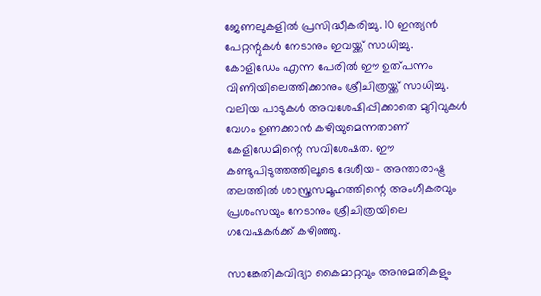ജേണലുകളില്‍ പ്രസിദ്ധീകരിച്ചു. 10 ഇന്ത്യന്‍ പേറ്റന്റുകള്‍ നേടാനും ഇവയ്ക്ക് സാധിച്ചു. കോളിഡേം എന്ന പേരില്‍ ഈ ഉത്പന്നം വിണിയിലെത്തിക്കാനും ശ്രീചിത്രയ്ക്ക് സാധിച്ചു. വലിയ പാടുകള്‍ അവശേഷിപ്പിക്കാതെ മുറിവുകള്‍ വേഗം ഉണക്കാന്‍ കഴിയുമെന്നതാണ് കേളിഡേമിന്റെ സവിശേഷത. ഈ കണ്ടുപിടുത്തത്തിലൂടെ ദേശീയ- അന്താരാഷ്ട്ര തലത്തില്‍ ശാസ്ത്രസമൂഹത്തിന്റെ അംഗീകരവും പ്രശംസയും നേടാനും ശ്രീചിത്രയിലെ ഗവേഷകര്‍ക്ക് കഴിഞ്ഞു.

സാങ്കേതികവിദ്യാ കൈമാറ്റവും അനുമതികളും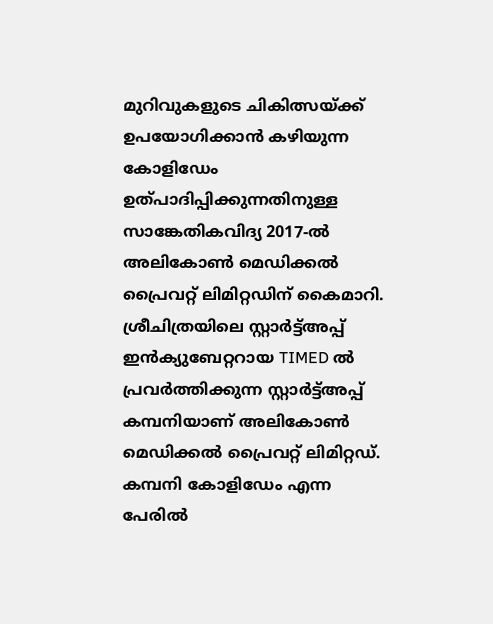മുറിവുകളുടെ ചികിത്സയ്ക്ക് ഉപയോഗിക്കാന്‍ കഴിയുന്ന കോളിഡേം ഉത്പാദിപ്പിക്കുന്നതിനുള്ള സാങ്കേതികവിദ്യ 2017-ല്‍ അലികോണ്‍ മെഡിക്കല്‍ പ്രൈവറ്റ് ലിമിറ്റഡിന് കൈമാറി. ശ്രീചിത്രയിലെ സ്റ്റാര്‍ട്ട്അപ്പ് ഇന്‍ക്യുബേറ്ററായ TIMED ല്‍ പ്രവര്‍ത്തിക്കുന്ന സ്റ്റാര്‍ട്ട്അപ്പ് കമ്പനിയാണ് അലികോണ്‍ മെഡിക്കല്‍ പ്രൈവറ്റ് ലിമിറ്റഡ്. കമ്പനി കോളിഡേം എന്ന പേരില്‍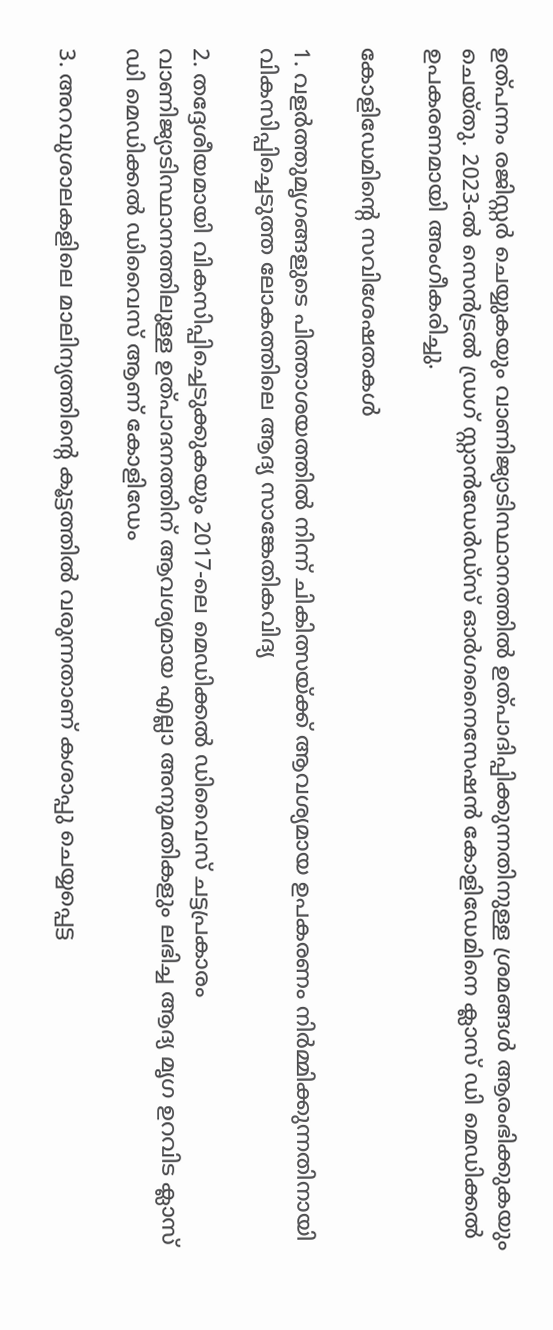ഉത്പന്നം രജിസ്റ്റര്‍ ചെയ്യുകയും വാണിജ്യാടിസ്ഥാനത്തില്‍ ഉത്പാദിപ്പിക്കുന്നതിനുള്ള ശ്രമങ്ങള്‍ ആരംഭിക്കുകയും ചെയ്തു. 2023-ല്‍ സെന്‍ട്രല്‍ ഡ്രഗ് സ്റ്റാന്‍ഡേര്‍ഡ്‌സ് ഓര്‍ഗനൈസേഷന്‍ കോളിഡേമിനെ ക്ലാസ് ഡി മെഡിക്കല്‍ ഉപകരണമായി അംഗീകരിച്ചു.

കോളിഡേമിന്റെ സവിശേഷതകള്‍

1. വളര്‍ത്തുമൃഗങ്ങളുടെ പിത്താശയത്തില്‍ നിന്ന് ചികിത്സയ്ക്ക് ആവശ്യമായ ഉപകരണം നിര്‍മ്മിക്കുന്നതിനായി വികസിപ്പിച്ചെടുത്ത ലോകത്തിലെ ആദ്യ സാങ്കേതികവിദ്യ

2. തദ്ദേശീയമായി വികസിപ്പിച്ചെടുക്കുകയും 2017-ലെ മെഡിക്കല്‍ ഡിവൈസ് ചട്ടപ്രകാരം വാണിജ്യാടിസ്ഥാനത്തിലുള്ള ഉത്പാദനത്തിന് ആവശ്യമായ എല്ലാ അനുമതികളും ലഭിച്ച ആദ്യ മൃഗ ഉറവിട ക്ലാസ് ഡി മെഡിക്കല്‍ ഡിവൈസ് ആണ് കോളിഡേം

3. അറവുശാലകളിലെ മാലിന്യത്തിന്റെ കൂട്ടത്തില്‍ വരുന്നതാണ് കശാപ്പു ചെയ്യപ്പെട്ട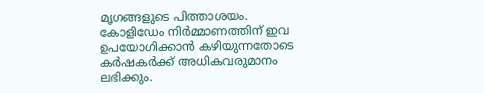മൃഗങ്ങളുടെ പിത്താശയം. കോളിഡേം നിര്‍മ്മാണത്തിന് ഇവ ഉപയോഗിക്കാന്‍ കഴിയുന്നതോടെ കര്‍ഷകര്‍ക്ക് അധികവരുമാനം ലഭിക്കും.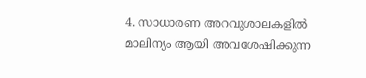4. സാധാരണ അറവുശാലകളില്‍ മാലിന്യം ആയി അവശേഷിക്കുന്ന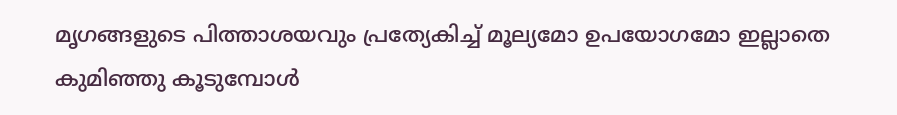മൃഗങ്ങളുടെ പിത്താശയവും പ്രത്യേകിച്ച് മൂല്യമോ ഉപയോഗമോ ഇല്ലാതെ കുമിഞ്ഞു കൂടുമ്പോള്‍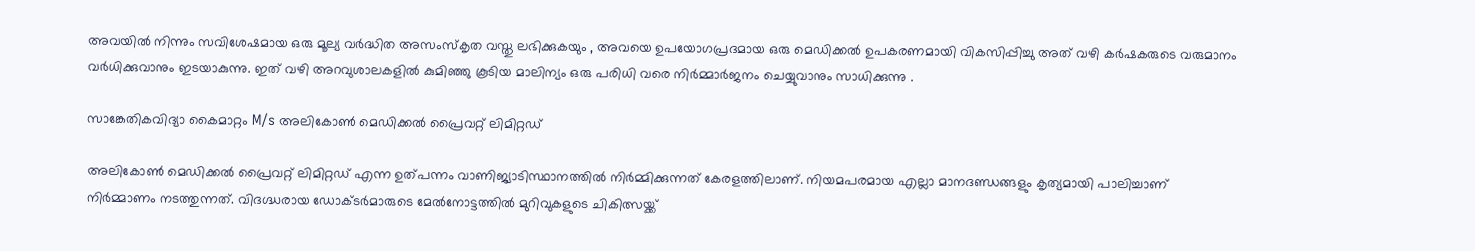അവയില്‍ നിന്നും സവിശേഷമായ ഒരു മൂല്യ വര്‍ദ്ധിത അസംസ്‌കൃത വസ്തു ലഭിക്കുകയും , അവയെ ഉപയോഗപ്രദമായ ഒരു മെഡിക്കല്‍ ഉപകരണമായി വികസിപ്പിച്ചു അത് വഴി കര്‍ഷകരുടെ വരുമാനം വര്‍ധിക്കുവാനും ഇടയാകുന്നു. ഇത് വഴി അറവുശാലകളില്‍ കുമിഞ്ഞു കൂടിയ മാലിന്യം ഒരു പരിധി വരെ നിര്‍മ്മാര്‍ജനം ചെയ്യുവാനും സാധിക്കുന്നു .

സാങ്കേതികവിദ്യാ കൈമാറ്റം M/s അലികോണ്‍ മെഡിക്കല്‍ പ്രൈവറ്റ് ലിമിറ്റഡ്

അലികോണ്‍ മെഡിക്കല്‍ പ്രൈവറ്റ് ലിമിറ്റഡ് എന്ന ഉത്പന്നം വാണിജ്യാടിസ്ഥാനത്തില്‍ നിര്‍മ്മിക്കുന്നത് കേരളത്തിലാണ്. നിയമപരമായ എല്ലാ മാനദണ്ഡങ്ങളും കൃത്യമായി പാലിച്ചാണ് നിര്‍മ്മാണം നടത്തുന്നത്. വിദഗ്ദ്ധരായ ഡോക്ടര്‍മാരുടെ മേല്‍നോട്ടത്തില്‍ മുറിവുകളുടെ ചികിത്സയ്ക്ക്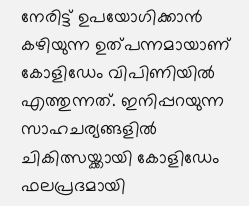നേരിട്ട് ഉപയോഗിക്കാന്‍ കഴിയുന്ന ഉത്പന്നമായാണ് കോളിഡേം വിപിണിയില്‍ എത്തുന്നത്. ഇനിപ്പറയുന്ന സാഹചര്യങ്ങളില്‍ ചികിത്സയ്ക്കായി കോളിഡേം ഫലപ്രദമായി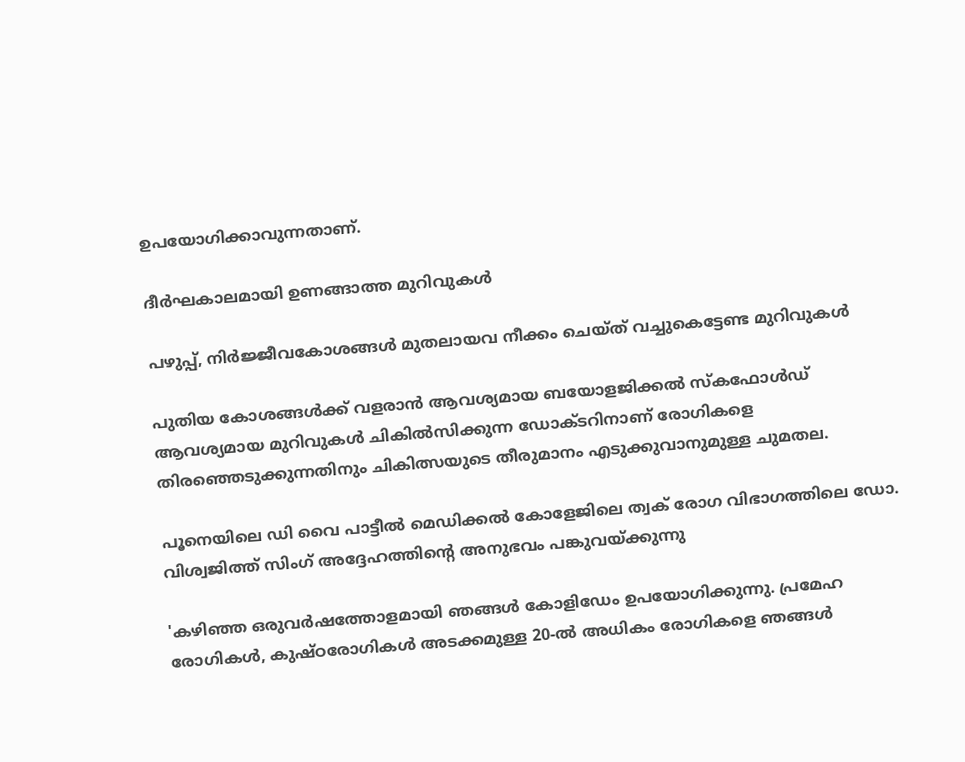ഉപയോഗിക്കാവുന്നതാണ്.

ദീര്‍ഘകാലമായി ഉണങ്ങാത്ത മുറിവുകള്‍

പഴുപ്പ്, നിര്‍ജ്ജീവകോശങ്ങള്‍ മുതലായവ നീക്കം ചെയ്ത് വച്ചുകെട്ടേണ്ട മുറിവുകള്‍

പുതിയ കോശങ്ങള്‍ക്ക് വളരാന്‍ ആവശ്യമായ ബയോളജിക്കല്‍ സ്‌കഫോള്‍ഡ് ആവശ്യമായ മുറിവുകള്‍ ചികില്‍സിക്കുന്ന ഡോക്ടറിനാണ് രോഗികളെ തിരഞ്ഞെടുക്കുന്നതിനും ചികിത്സയുടെ തീരുമാനം എടുക്കുവാനുമുള്ള ചുമതല.

പൂനെയിലെ ഡി വൈ പാട്ടീല്‍ മെഡിക്കല്‍ കോളേജിലെ ത്വക് രോഗ വിഭാഗത്തിലെ ഡോ. വിശ്വജിത്ത് സിംഗ് അദ്ദേഹത്തിന്റെ അനുഭവം പങ്കുവയ്ക്കുന്നു

'കഴിഞ്ഞ ഒരുവര്‍ഷത്തോളമായി ഞങ്ങള്‍ കോളിഡേം ഉപയോഗിക്കുന്നു. പ്രമേഹ രോഗികള്‍, കുഷ്ഠരോഗികള്‍ അടക്കമുള്ള 20-ല്‍ അധികം രോഗികളെ ഞങ്ങള്‍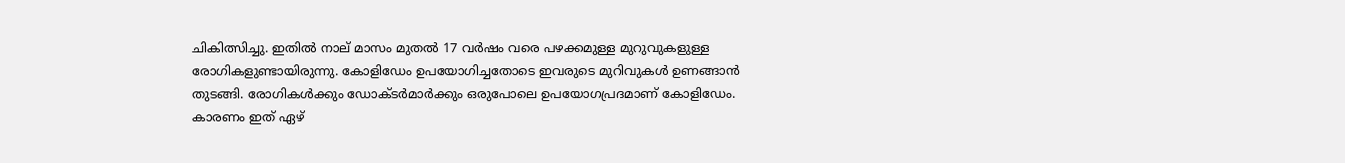ചികിത്സിച്ചു. ഇതില്‍ നാല് മാസം മുതല്‍ 17 വര്‍ഷം വരെ പഴക്കമുള്ള മുറുവുകളുള്ള രോഗികളുണ്ടായിരുന്നു. കോളിഡേം ഉപയോഗിച്ചതോടെ ഇവരുടെ മുറിവുകള്‍ ഉണങ്ങാന്‍ തുടങ്ങി. രോഗികള്‍ക്കും ഡോക്ടര്‍മാര്‍ക്കും ഒരുപോലെ ഉപയോഗപ്രദമാണ് കോളിഡേം. കാരണം ഇത് ഏഴ്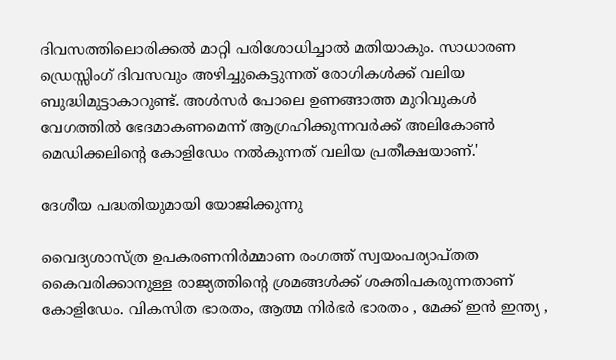ദിവസത്തിലൊരിക്കല്‍ മാറ്റി പരിശോധിച്ചാല്‍ മതിയാകും. സാധാരണ ഡ്രെസ്സിംഗ് ദിവസവും അഴിച്ചുകെട്ടുന്നത് രോഗികള്‍ക്ക് വലിയ ബുദ്ധിമുട്ടാകാറുണ്ട്. അള്‍സര്‍ പോലെ ഉണങ്ങാത്ത മുറിവുകള്‍ വേഗത്തില്‍ ഭേദമാകണമെന്ന് ആഗ്രഹിക്കുന്നവര്‍ക്ക് അലികോണ്‍ മെഡിക്കലിന്റെ കോളിഡേം നല്‍കുന്നത് വലിയ പ്രതീക്ഷയാണ്.'

ദേശീയ പദ്ധതിയുമായി യോജിക്കുന്നു

വൈദ്യശാസ്ത്ര ഉപകരണനിര്‍മ്മാണ രംഗത്ത് സ്വയംപര്യാപ്തത കൈവരിക്കാനുള്ള രാജ്യത്തിന്റെ ശ്രമങ്ങള്‍ക്ക് ശക്തിപകരുന്നതാണ് കോളിഡേം. വികസിത ഭാരതം, ആത്മ നിര്‍ഭര്‍ ഭാരതം , മേക്ക് ഇന്‍ ഇന്ത്യ ,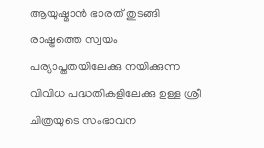ആയുഷ്മാന്‍ ഭാരത് തുടങ്ങി രാഷ്ട്രത്തെ സ്വയം പര്യാപ്തതയിലേക്കു നയിക്കുന്ന വിവിധ പദ്ധതികളിലേക്കു ഉള്ള ശ്രീ ചിത്രയുടെ സംഭാവന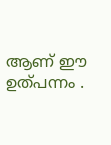ആണ് ഈ ഉത്പന്നം .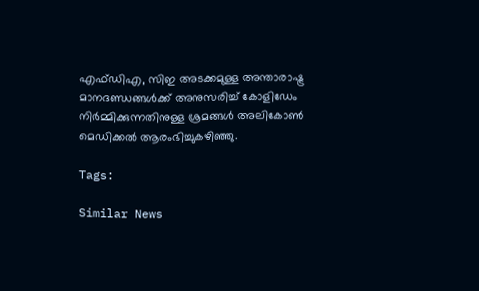എഫ്ഡിഎ, സിഇ അടക്കമുള്ള അന്താരാഷ്ട്ര മാനദണ്ഡങ്ങള്‍ക്ക് അനുസരിച്ച് കോളിഡേം നിര്‍മ്മിക്കുന്നതിനുള്ള ശ്രമങ്ങള്‍ അലികോണ്‍ മെഡിക്കല്‍ ആരംഭിച്ചുകഴിഞ്ഞു.

Tags:

Similar News